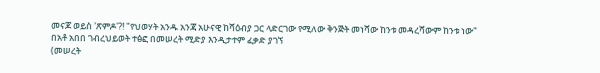መናጆ ወይስ 'ጽምዶ'?! "የህወሃት አንዱ አንጃ አሁናዊ ከሻዕብያ ጋር ላድርገው የሚለው ቅንጅት መነሻው ከንቱ መዳረሻውም ከንቱ ነው"
በአቶ አበበ ገብረህይወት ተፅፎ በመሠረት ሚድያ እንዲታተም ፈቃድ ያገኘ
(መሠረት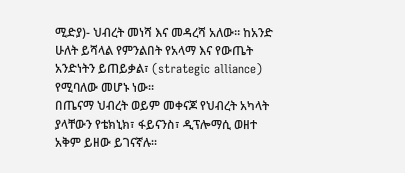ሚድያ)- ህብረት መነሻ እና መዳረሻ አለው። ከአንድ ሁለት ይሻላል የምንልበት የአላማ እና የውጤት አንድነትን ይጠይቃል፣ (strategic alliance) የሚባለው መሆኑ ነው።
በጤናማ ህብረት ወይም መቀናጆ የህብረት አካላት ያላቸውን የቴክኒክ፣ ፋይናንስ፣ ዲፕሎማሲ ወዘተ አቅም ይዘው ይገናኛሉ።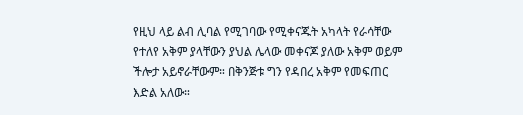የዚህ ላይ ልብ ሊባል የሚገባው የሚቀናጁት አካላት የራሳቸው የተለየ አቅም ያላቸውን ያህል ሌላው መቀናጆ ያለው አቅም ወይም ችሎታ አይኖራቸውም። በቅንጅቱ ግን የዳበረ አቅም የመፍጠር እድል አለው።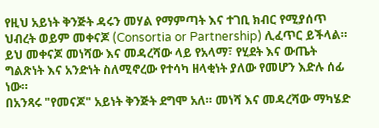የዚህ አይነት ቅንጅት ዳሩን መሃል የማምጣት እና ተገቢ ክብር የሚያሰጥ ህብረት ወይም መቀናጆ (Consortia or Partnership) ሊፈጥር ይችላል። ይህ መቀናጆ መነሻው እና መዳረሻው ላይ የአላማ፣ የሂደት እና ውጤት ግልጽነት እና አንድነት ስለሚኖረው የተሳካ ዘላቂነት ያለው የመሆን እድሉ ሰፊ ነው።
በአንጻሩ "የመናጆ" አይነት ቅንጅት ደግሞ አለ። መነሻ እና መዳረሻው ማካሄድ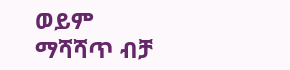ወይም ማሻሻጥ ብቻ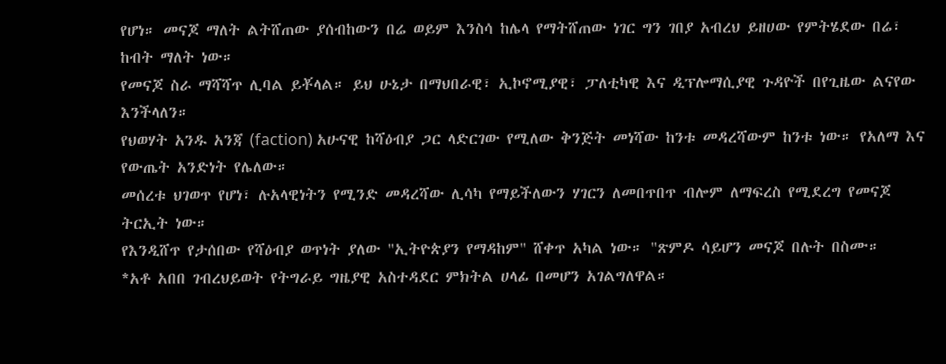የሆነ። መናጆ ማለት ልትሸጠው ያሰብከውን በሬ ወይም እንስሳ ከሌላ የማትሸጠው ነገር ግን ገበያ አብረህ ይዘሀው የምትሄደው በሬ፣ ከብት ማለት ነው።
የመናጆ ስራ ማሻሻጥ ሊባል ይቾላል። ይህ ሁኔታ በማህበራዊ፣ ኢኮኖሚያዊ፣ ፓለቲካዊ እና ዲፕሎማሲያዊ ጉዳዮች በየጊዜው ልናየው እንችላለን።
የህወሃት አንዱ አንጃ (faction) አሁናዊ ከሻዕብያ ጋር ላድርገው የሚለው ቅንጅት መነሻው ከንቱ መዳረሻውም ከንቱ ነው። የአለማ እና የውጤት አንድነት የሌለው።
መሰረቱ ህገወጥ የሆነ፣ ሉአላዊነትን የሚንድ መዳረሻው ሊሳካ የማይችለውን ሃገርን ለመበጥበጥ ብሎም ለማፍረስ የሚደረግ የመናጆ ትርኢት ነው።
የእንዲሸጥ የታሰበው የሻዕብያ ወጥነት ያለው "ኢትዮጵያን የማዳከም" ሸቀጥ አካል ነው። "ጽምዶ ሳይሆን መናጆ በሉት በስሙ።
*አቶ አበበ ገብረህይወት የትግራይ ግዜያዊ አስተዳደር ምክትል ሀላፊ በመሆን አገልግለዋል።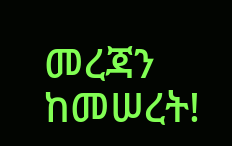መረጃን ከመሠረት!